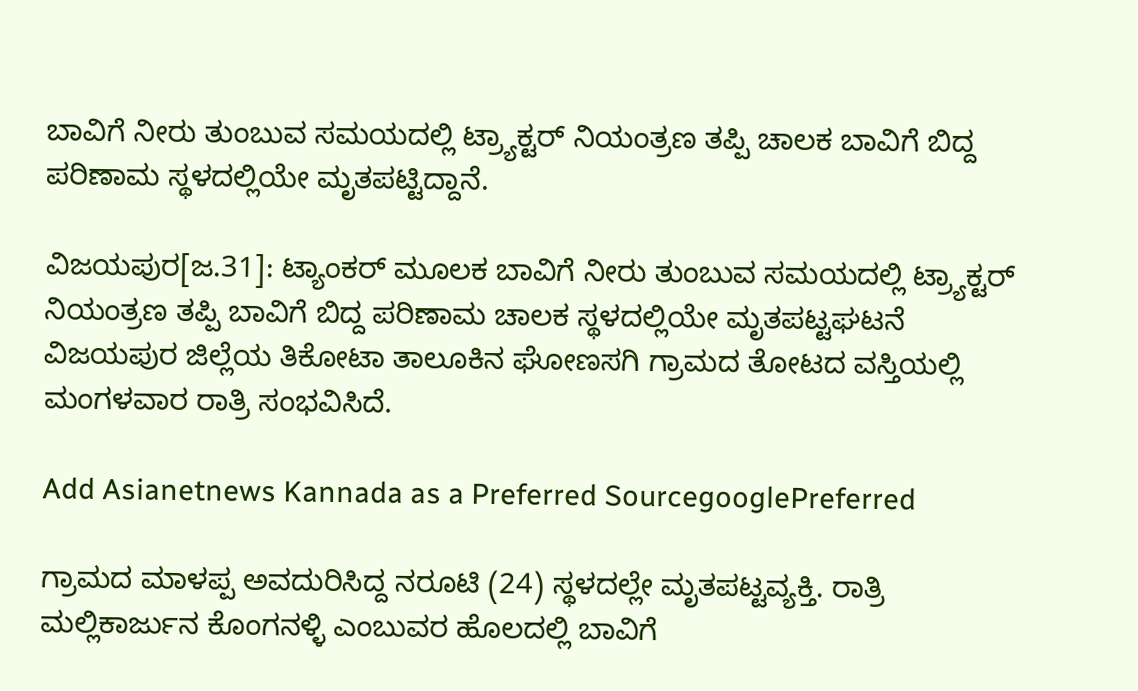ಬಾವಿಗೆ ನೀರು ತುಂಬುವ ಸಮಯದಲ್ಲಿ ಟ್ರ್ಯಾಕ್ಟರ್‌ ನಿಯಂತ್ರಣ ತಪ್ಪಿ ಚಾಲಕ ಬಾವಿಗೆ ಬಿದ್ದ ಪರಿಣಾಮ ಸ್ಥಳದಲ್ಲಿಯೇ ಮೃತಪಟ್ಟಿದ್ದಾನೆ.

ವಿಜಯಪುರ[ಜ.31]: ಟ್ಯಾಂಕರ್‌ ಮೂಲಕ ಬಾವಿಗೆ ನೀರು ತುಂಬುವ ಸಮಯದಲ್ಲಿ ಟ್ರ್ಯಾಕ್ಟರ್‌ ನಿಯಂತ್ರಣ ತಪ್ಪಿ ಬಾವಿಗೆ ಬಿದ್ದ ಪರಿಣಾಮ ಚಾಲಕ ಸ್ಥಳದಲ್ಲಿಯೇ ಮೃತಪಟ್ಟಘಟನೆ ವಿಜಯಪುರ ಜಿಲ್ಲೆಯ ತಿಕೋಟಾ ತಾಲೂಕಿನ ಘೋಣಸಗಿ ಗ್ರಾಮದ ತೋಟದ ವಸ್ತಿಯಲ್ಲಿ ಮಂಗಳವಾರ ರಾತ್ರಿ ಸಂಭವಿಸಿದೆ.

Add Asianetnews Kannada as a Preferred SourcegooglePreferred

ಗ್ರಾಮದ ಮಾಳಪ್ಪ ಅವದುರಿಸಿದ್ದ ನರೂಟಿ (24) ಸ್ಥಳದಲ್ಲೇ ಮೃತಪಟ್ಟವ್ಯಕ್ತಿ. ರಾತ್ರಿ ಮಲ್ಲಿಕಾರ್ಜುನ ಕೊಂಗನಳ್ಳಿ ಎಂಬುವರ ಹೊಲದಲ್ಲಿ ಬಾವಿಗೆ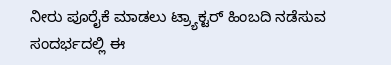ನೀರು ಪೂರೈಕೆ ಮಾಡಲು ಟ್ರ್ಯಾಕ್ಟರ್‌ ಹಿಂಬದಿ ನಡೆಸುವ ಸಂದರ್ಭದಲ್ಲಿ ಈ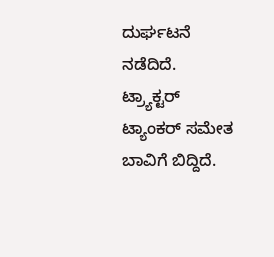ದುರ್ಘಟನೆ ನಡೆದಿದೆ. ಟ್ರ್ಯಾಕ್ಟರ್‌ ಟ್ಯಾಂಕರ್‌ ಸಮೇತ ಬಾವಿಗೆ ಬಿದ್ದಿದೆ.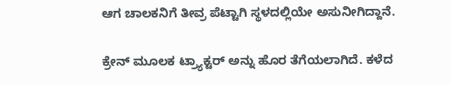ಆಗ ಚಾಲಕನಿಗೆ ತೀವ್ರ ಪೆಟ್ಟಾಗಿ ಸ್ಥಳದಲ್ಲಿಯೇ ಅಸುನೀಗಿದ್ದಾನೆ.

ಕ್ರೇನ್‌ ಮೂಲಕ ಟ್ರ್ಯಾಕ್ಟರ್‌ ಅನ್ನು ಹೊರ ತೆಗೆಯಲಾಗಿದೆ. ಕಳೆದ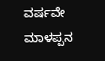ವರ್ಷವೇ ಮಾಳಪ್ಪನ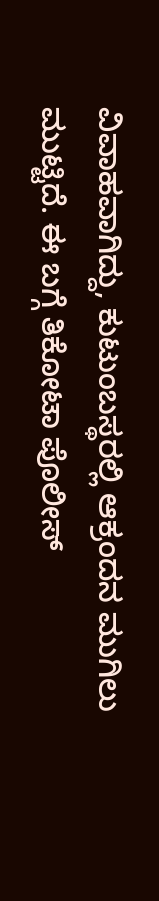ವಿವಾಹವಾಗಿದ್ದು, ಕುಟುಂಬಸ್ಥರಲ್ಲಿ ಆಕ್ರಂದನ ಮುಗಿಲು ಮುಟ್ಟಿದೆ. ಈ ಬಗ್ಗೆ ತಿಕೋಟಾ ಪೊಲೀಸ್‌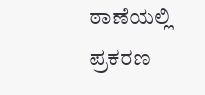ಠಾಣೆಯಲ್ಲಿ ಪ್ರಕರಣ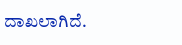ದಾಖಲಾಗಿದೆ.